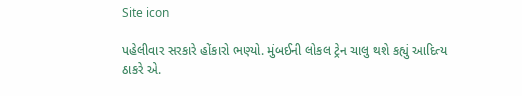Site icon

પહેલીવાર સરકારે હોંકારો ભણ્યો. મુંબઈની લોકલ ટ્રેન ચાલુ થશે કહ્યું આદિત્ય ઠાકરે એ.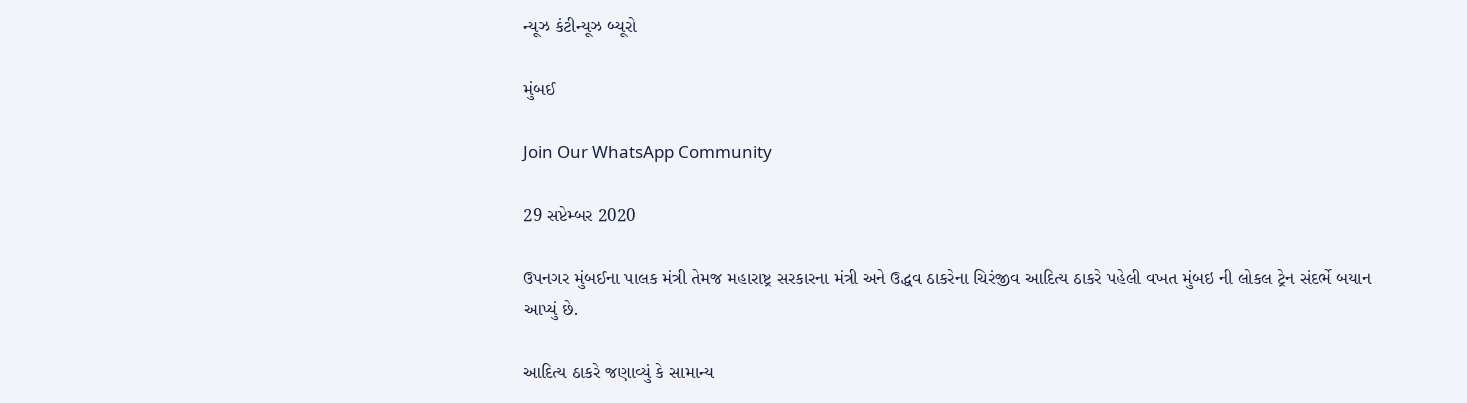ન્યૂઝ કંટીન્યૂઝ બ્યૂરો

મુંબઈ

Join Our WhatsApp Community

29 સપ્ટેમ્બર 2020

ઉપનગર મુંબઈના પાલક મંત્રી તેમજ મહારાષ્ટ્ર સરકારના મંત્રી અને ઉદ્ધવ ઠાકરેના ચિરંજીવ આદિત્ય ઠાકરે પહેલી વખત મુંબઇ ની લોકલ ટ્રેન સંદર્ભે બયાન આપ્યું છે.

આદિત્ય ઠાકરે જણાવ્યું કે સામાન્ય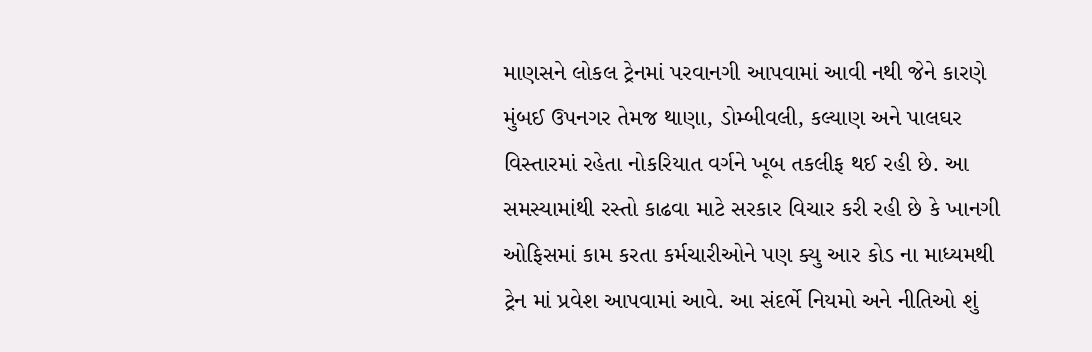માણસને લોકલ ટ્રેનમાં પરવાનગી આપવામાં આવી નથી જેને કારણે મુંબઈ ઉપનગર તેમજ થાણા, ડોમ્બીવલી, કલ્યાણ અને પાલઘર વિસ્તારમાં રહેતા નોકરિયાત વર્ગને ખૂબ તકલીફ થઈ રહી છે. આ સમસ્યામાંથી રસ્તો કાઢવા માટે સરકાર વિચાર કરી રહી છે કે ખાનગી ઓફિસમાં કામ કરતા કર્મચારીઓને પણ ક્યુ આર કોડ ના માધ્યમથી ટ્રેન માં પ્રવેશ આપવામાં આવે. આ સંદર્ભે નિયમો અને નીતિઓ શું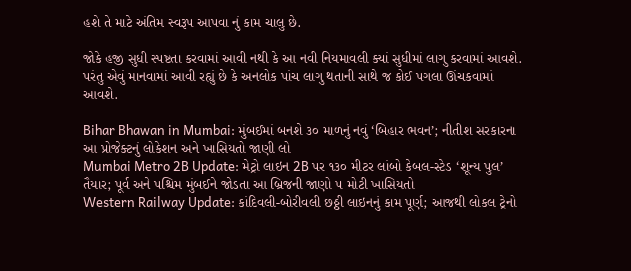હશે તે માટે અંતિમ સ્વરૂપ આપવા નું કામ ચાલુ છે.

જોકે હજી સુધી સ્પષ્ટતા કરવામાં આવી નથી કે આ નવી નિયમાવલી ક્યાં સુધીમાં લાગુ કરવામાં આવશે. પરંતુ એવું માનવામાં આવી રહ્યું છે કે અનલોક પાંચ લાગુ થતાની સાથે જ કોઈ પગલા ઊંચકવામાં આવશે.

Bihar Bhawan in Mumbai: મુંબઈમાં બનશે ૩૦ માળનું નવું ‘બિહાર ભવન’; નીતીશ સરકારના આ પ્રોજેક્ટનું લોકેશન અને ખાસિયતો જાણી લો
Mumbai Metro 2B Update: મેટ્રો લાઇન 2B પર ૧૩૦ મીટર લાંબો કેબલ-સ્ટેડ ‘શૂન્ય પુલ’ તૈયાર; પૂર્વ અને પશ્ચિમ મુંબઈને જોડતા આ બ્રિજની જાણો ૫ મોટી ખાસિયતો
Western Railway Update: કાંદિવલી-બોરીવલી છઠ્ઠી લાઇનનું કામ પૂર્ણ; આજથી લોકલ ટ્રેનો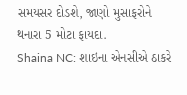સમયસર દોડશે, જાણો મુસાફરોને થનારા 5 મોટા ફાયદા.
Shaina NC: શાઇના એનસીએ ઠાકરે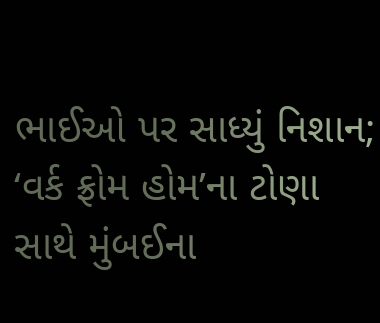ભાઈઓ પર સાધ્યું નિશાન; ‘વર્ક ફ્રોમ હોમ’ના ટોણા સાથે મુંબઈના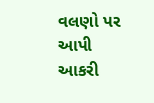વલણો પર આપી આકરી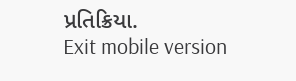પ્રતિક્રિયા.
Exit mobile version